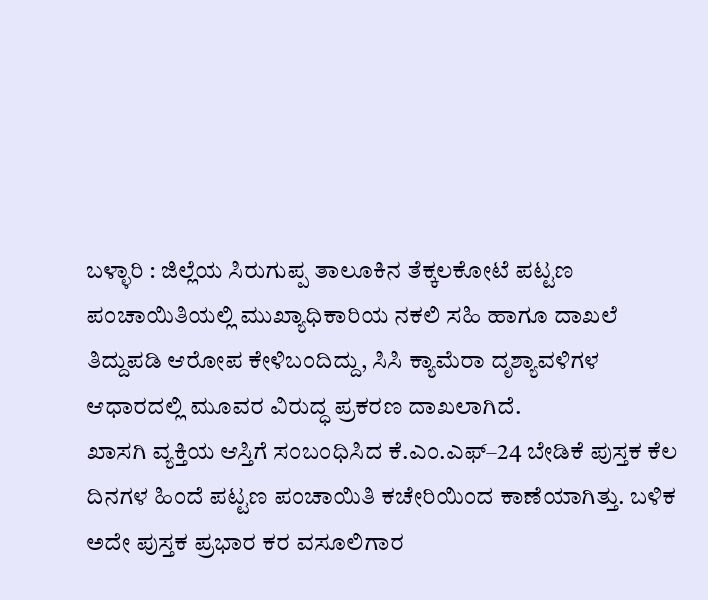ಬಳ್ಳಾರಿ : ಜಿಲ್ಲೆಯ ಸಿರುಗುಪ್ಪ ತಾಲೂಕಿನ ತೆಕ್ಕಲಕೋಟೆ ಪಟ್ಟಣ ಪಂಚಾಯಿತಿಯಲ್ಲಿ ಮುಖ್ಯಾಧಿಕಾರಿಯ ನಕಲಿ ಸಹಿ ಹಾಗೂ ದಾಖಲೆ ತಿದ್ದುಪಡಿ ಆರೋಪ ಕೇಳಿಬಂದಿದ್ದು, ಸಿಸಿ ಕ್ಯಾಮೆರಾ ದೃಶ್ಯಾವಳಿಗಳ ಆಧಾರದಲ್ಲಿ ಮೂವರ ವಿರುದ್ಧ ಪ್ರಕರಣ ದಾಖಲಾಗಿದೆ.
ಖಾಸಗಿ ವ್ಯಕ್ತಿಯ ಆಸ್ತಿಗೆ ಸಂಬಂಧಿಸಿದ ಕೆ.ಎಂ.ಎಫ್–24 ಬೇಡಿಕೆ ಪುಸ್ತಕ ಕೆಲ ದಿನಗಳ ಹಿಂದೆ ಪಟ್ಟಣ ಪಂಚಾಯಿತಿ ಕಚೇರಿಯಿಂದ ಕಾಣೆಯಾಗಿತ್ತು. ಬಳಿಕ ಅದೇ ಪುಸ್ತಕ ಪ್ರಭಾರ ಕರ ವಸೂಲಿಗಾರ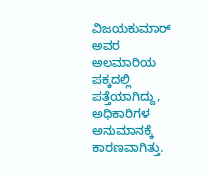ವಿಜಯಕುಮಾರ್ ಅವರ ಅಲಮಾರಿಯ ಪಕ್ಕದಲ್ಲಿ ಪತ್ತೆಯಾಗಿದ್ದು, ಅಧಿಕಾರಿಗಳ ಅನುಮಾನಕ್ಕೆ ಕಾರಣವಾಗಿತ್ತು.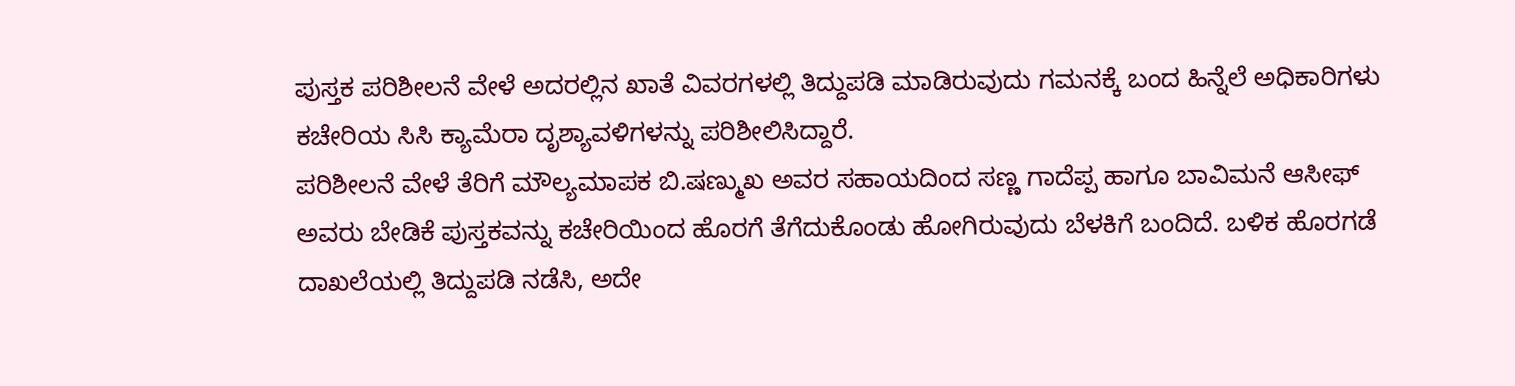ಪುಸ್ತಕ ಪರಿಶೀಲನೆ ವೇಳೆ ಅದರಲ್ಲಿನ ಖಾತೆ ವಿವರಗಳಲ್ಲಿ ತಿದ್ದುಪಡಿ ಮಾಡಿರುವುದು ಗಮನಕ್ಕೆ ಬಂದ ಹಿನ್ನೆಲೆ ಅಧಿಕಾರಿಗಳು ಕಚೇರಿಯ ಸಿಸಿ ಕ್ಯಾಮೆರಾ ದೃಶ್ಯಾವಳಿಗಳನ್ನು ಪರಿಶೀಲಿಸಿದ್ದಾರೆ.
ಪರಿಶೀಲನೆ ವೇಳೆ ತೆರಿಗೆ ಮೌಲ್ಯಮಾಪಕ ಬಿ.ಷಣ್ಮುಖ ಅವರ ಸಹಾಯದಿಂದ ಸಣ್ಣ ಗಾದೆಪ್ಪ ಹಾಗೂ ಬಾವಿಮನೆ ಆಸೀಫ್ ಅವರು ಬೇಡಿಕೆ ಪುಸ್ತಕವನ್ನು ಕಚೇರಿಯಿಂದ ಹೊರಗೆ ತೆಗೆದುಕೊಂಡು ಹೋಗಿರುವುದು ಬೆಳಕಿಗೆ ಬಂದಿದೆ. ಬಳಿಕ ಹೊರಗಡೆ ದಾಖಲೆಯಲ್ಲಿ ತಿದ್ದುಪಡಿ ನಡೆಸಿ, ಅದೇ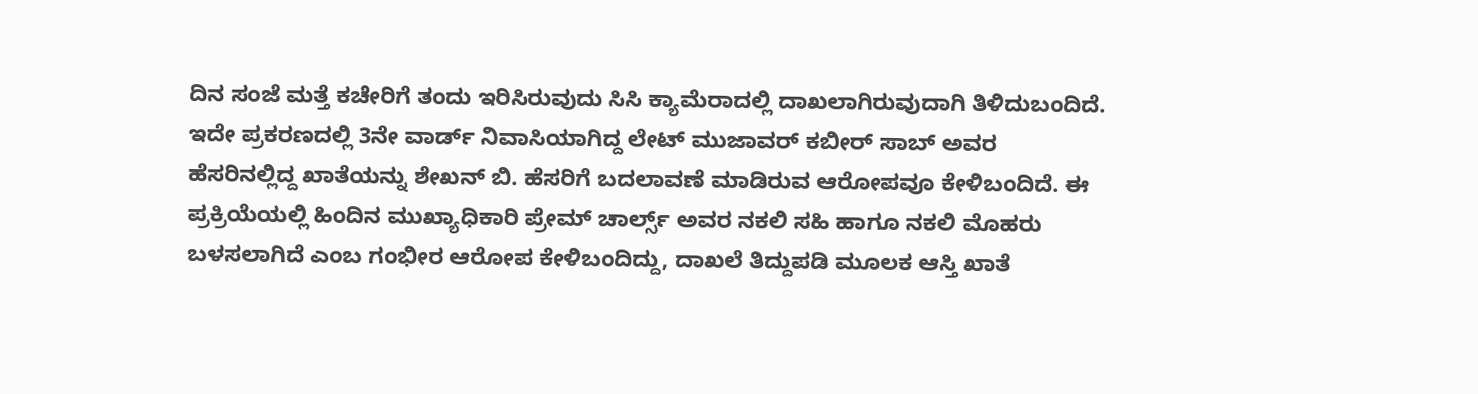ದಿನ ಸಂಜೆ ಮತ್ತೆ ಕಚೇರಿಗೆ ತಂದು ಇರಿಸಿರುವುದು ಸಿಸಿ ಕ್ಯಾಮೆರಾದಲ್ಲಿ ದಾಖಲಾಗಿರುವುದಾಗಿ ತಿಳಿದುಬಂದಿದೆ.
ಇದೇ ಪ್ರಕರಣದಲ್ಲಿ 3ನೇ ವಾರ್ಡ್ ನಿವಾಸಿಯಾಗಿದ್ದ ಲೇಟ್ ಮುಜಾವರ್ ಕಬೀರ್ ಸಾಬ್ ಅವರ ಹೆಸರಿನಲ್ಲಿದ್ದ ಖಾತೆಯನ್ನು ಶೇಖನ್ ಬಿ. ಹೆಸರಿಗೆ ಬದಲಾವಣೆ ಮಾಡಿರುವ ಆರೋಪವೂ ಕೇಳಿಬಂದಿದೆ. ಈ ಪ್ರಕ್ರಿಯೆಯಲ್ಲಿ ಹಿಂದಿನ ಮುಖ್ಯಾಧಿಕಾರಿ ಪ್ರೇಮ್ ಚಾರ್ಲ್ಸ್ ಅವರ ನಕಲಿ ಸಹಿ ಹಾಗೂ ನಕಲಿ ಮೊಹರು ಬಳಸಲಾಗಿದೆ ಎಂಬ ಗಂಭೀರ ಆರೋಪ ಕೇಳಿಬಂದಿದ್ದು, ದಾಖಲೆ ತಿದ್ದುಪಡಿ ಮೂಲಕ ಆಸ್ತಿ ಖಾತೆ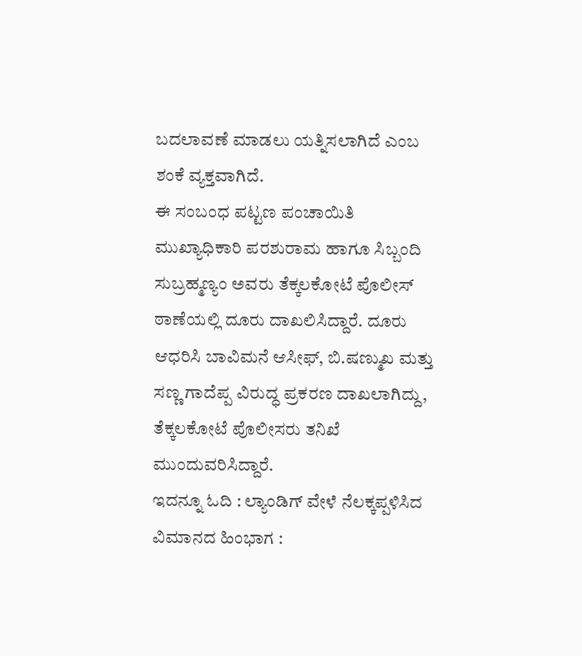ಬದಲಾವಣೆ ಮಾಡಲು ಯತ್ನಿಸಲಾಗಿದೆ ಎಂಬ ಶಂಕೆ ವ್ಯಕ್ತವಾಗಿದೆ.
ಈ ಸಂಬಂಧ ಪಟ್ಟಣ ಪಂಚಾಯಿತಿ ಮುಖ್ಯಾಧಿಕಾರಿ ಪರಶುರಾಮ ಹಾಗೂ ಸಿಬ್ಬಂದಿ ಸುಬ್ರಹ್ಮಣ್ಯಂ ಅವರು ತೆಕ್ಕಲಕೋಟೆ ಪೊಲೀಸ್ ಠಾಣೆಯಲ್ಲಿ ದೂರು ದಾಖಲಿಸಿದ್ದಾರೆ. ದೂರು ಆಧರಿಸಿ ಬಾವಿಮನೆ ಆಸೀಫ್, ಬಿ.ಷಣ್ಮುಖ ಮತ್ತು ಸಣ್ಣ ಗಾದೆಪ್ಪ ವಿರುದ್ಧ ಪ್ರಕರಣ ದಾಖಲಾಗಿದ್ದು, ತೆಕ್ಕಲಕೋಟೆ ಪೊಲೀಸರು ತನಿಖೆ ಮುಂದುವರಿಸಿದ್ದಾರೆ.
ಇದನ್ನೂ ಓದಿ : ಲ್ಯಾಂಡಿಗ್ ವೇಳೆ ನೆಲಕ್ಕಪ್ಪಳಿಸಿದ ವಿಮಾನದ ಹಿಂಭಾಗ :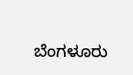ಬೆಂಗಳೂರು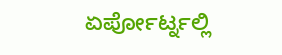ಏರ್ಪೋರ್ಟ್ನಲ್ಲಿ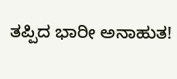ತಪ್ಪಿದ ಭಾರೀ ಅನಾಹುತ!